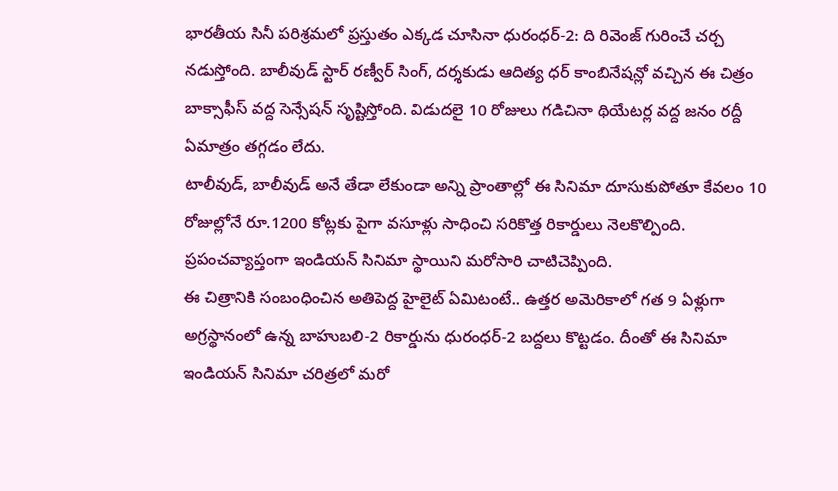భారతీయ సినీ పరిశ్రమలో ప్రస్తుతం ఎక్కడ చూసినా ధురంధర్-2: ది రివెంజ్ గురించే చర్చ నడుస్తోంది. బాలీవుడ్ స్టార్ రణ్వీర్ సింగ్, దర్శకుడు ఆదిత్య ధర్ కాంబినేషన్లో వచ్చిన ఈ చిత్రం బాక్సాఫీస్ వద్ద సెన్సేషన్ సృష్టిస్తోంది. విడుదలై 10 రోజులు గడిచినా థియేటర్ల వద్ద జనం రద్దీ ఏమాత్రం తగ్గడం లేదు.
టాలీవుడ్, బాలీవుడ్ అనే తేడా లేకుండా అన్ని ప్రాంతాల్లో ఈ సినిమా దూసుకుపోతూ కేవలం 10 రోజుల్లోనే రూ.1200 కోట్లకు పైగా వసూళ్లు సాధించి సరికొత్త రికార్డులు నెలకొల్పింది. ప్రపంచవ్యాప్తంగా ఇండియన్ సినిమా స్థాయిని మరోసారి చాటిచెప్పింది.
ఈ చిత్రానికి సంబంధించిన అతిపెద్ద హైలైట్ ఏమిటంటే.. ఉత్తర అమెరికాలో గత 9 ఏళ్లుగా అగ్రస్థానంలో ఉన్న బాహుబలి-2 రికార్డును ధురంధర్-2 బద్దలు కొట్టడం. దీంతో ఈ సినిమా ఇండియన్ సినిమా చరిత్రలో మరో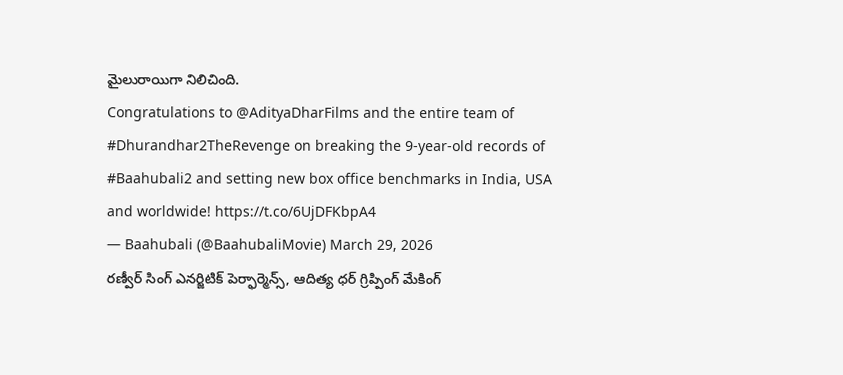మైలురాయిగా నిలిచింది.
Congratulations to @AdityaDharFilms and the entire team of #Dhurandhar2TheRevenge on breaking the 9-year-old records of #Baahubali2 and setting new box office benchmarks in India, USA and worldwide! https://t.co/6UjDFKbpA4
— Baahubali (@BaahubaliMovie) March 29, 2026
రణ్వీర్ సింగ్ ఎనర్జిటిక్ పెర్ఫార్మెన్స్, ఆదిత్య ధర్ గ్రిప్పింగ్ మేకింగ్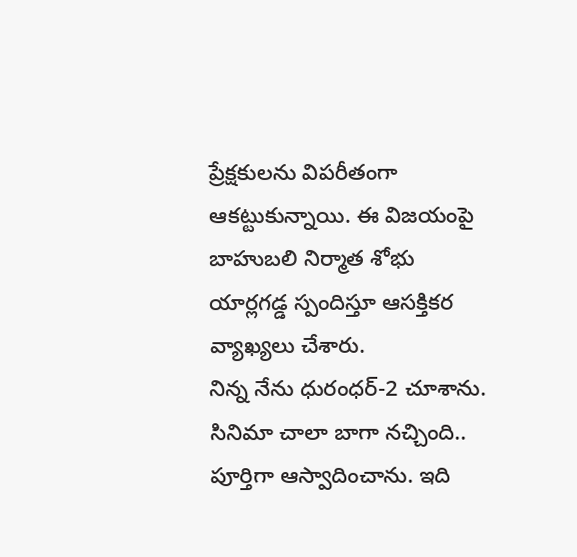ప్రేక్షకులను విపరీతంగా ఆకట్టుకున్నాయి. ఈ విజయంపై బాహుబలి నిర్మాత శోభు యార్లగడ్డ స్పందిస్తూ ఆసక్తికర వ్యాఖ్యలు చేశారు.
నిన్న నేను ధురంధర్-2 చూశాను. సినిమా చాలా బాగా నచ్చింది.. పూర్తిగా ఆస్వాదించాను. ఇది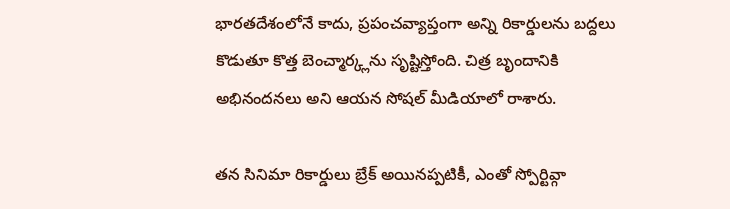భారతదేశంలోనే కాదు, ప్రపంచవ్యాప్తంగా అన్ని రికార్డులను బద్దలు కొడుతూ కొత్త బెంచ్మార్క్లను సృష్టిస్తోంది. చిత్ర బృందానికి అభినందనలు అని ఆయన సోషల్ మీడియాలో రాశారు.

తన సినిమా రికార్డులు బ్రేక్ అయినప్పటికీ, ఎంతో స్పోర్టివ్గా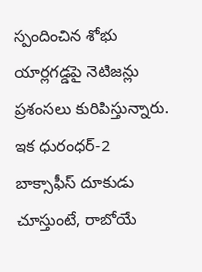స్పందించిన శోభు యార్లగడ్డపై నెటిజన్లు ప్రశంసలు కురిపిస్తున్నారు. ఇక ధురంధర్-2 బాక్సాఫీస్ దూకుడు చూస్తుంటే, రాబోయే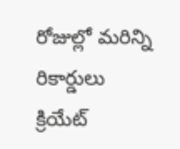రోజుల్లో మరిన్ని రికార్డులు క్రియేట్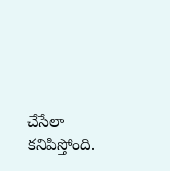చేసేలా కనిపిస్తోంది.